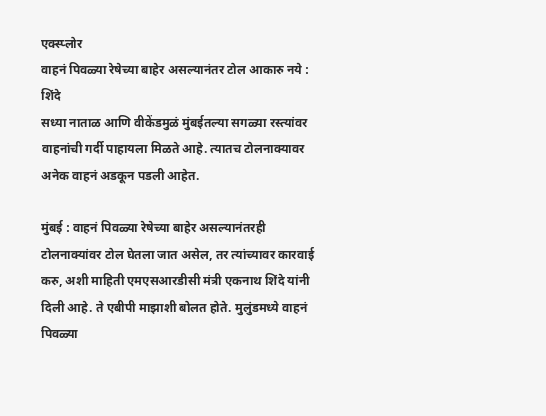एक्स्प्लोर
वाहनं पिवळ्या रेषेच्या बाहेर असल्यानंतर टोल आकारु नये : शिंदे
सध्या नाताळ आणि वीकेंडमुळं मुंबईतल्या सगळ्या रस्त्यांवर वाहनांची गर्दी पाहायला मिळते आहे. त्यातच टोलनाक्यावर अनेक वाहनं अडकून पडली आहेत.

मुंबई : वाहनं पिवळ्या रेषेच्या बाहेर असल्यानंतरही टोलनाक्यांवर टोल घेतला जात असेल, तर त्यांच्यावर कारवाई करु, अशी माहिती एमएसआरडीसी मंत्री एकनाथ शिंदे यांनी दिली आहे. ते एबीपी माझाशी बोलत होते. मुलुंडमध्ये वाहनं पिवळ्या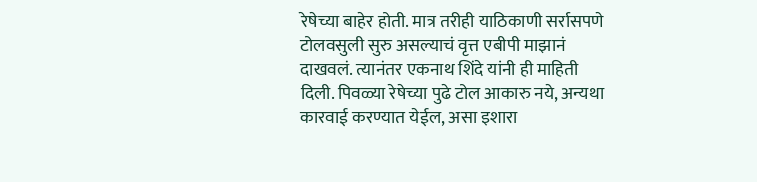रेषेच्या बाहेर होती. मात्र तरीही याठिकाणी सर्रासपणे टोलवसुली सुरु असल्याचं वृत्त एबीपी माझानं दाखवलं. त्यानंतर एकनाथ शिंदे यांनी ही माहिती दिली. पिवळ्या रेषेच्या पुढे टोल आकारु नये, अन्यथा कारवाई करण्यात येईल, असा इशारा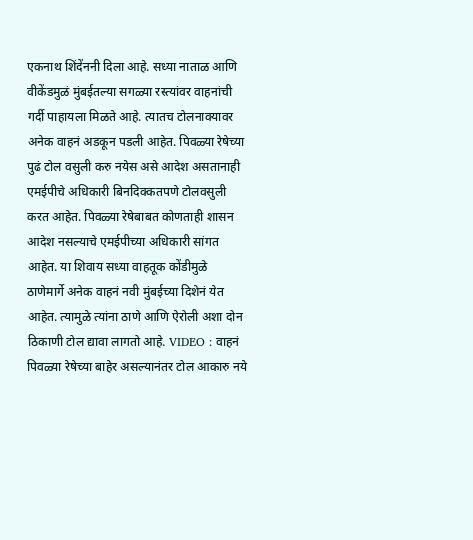एकनाथ शिंदेंननी दिला आहे. सध्या नाताळ आणि वीकेंडमुळं मुंबईतल्या सगळ्या रस्त्यांवर वाहनांची गर्दी पाहायला मिळते आहे. त्यातच टोलनाक्यावर अनेक वाहनं अडकून पडली आहेत. पिवळ्या रेषेच्या पुढं टोल वसुली करु नयेस असे आदेश असतानाही एमईपीचे अधिकारी बिनदिक्कतपणे टोलवसुली करत आहेत. पिवळ्या रेषेबाबत कोणताही शासन आदेश नसल्याचे एमईपीच्या अधिकारी सांगत आहेत. या शिवाय सध्या वाहतूक कोंडीमुळे ठाणेमार्गे अनेक वाहनं नवी मुंबईच्या दिशेनं येत आहेत. त्यामुळे त्यांना ठाणे आणि ऐरोली अशा दोन ठिकाणी टोल द्यावा लागतो आहे. VIDEO : वाहनं पिवळ्या रेषेच्या बाहेर असल्यानंतर टोल आकारु नये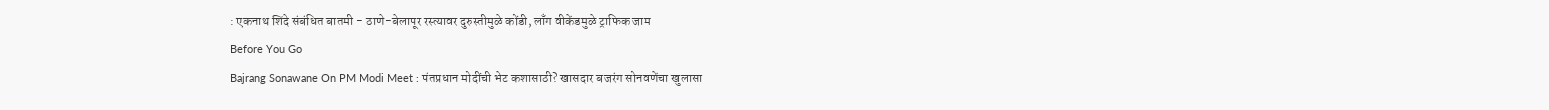: एकनाथ शिंदे संबंधित बातमी - ठाणे-बेलापूर रस्त्यावर दुरुस्तीमुळे कोंडी, लाँग वीकेंडमुळे ट्राफिक जाम
Before You Go
Bajrang Sonawane On PM Modi Meet : पंतप्रधान मोदींची भेट कशासाठी? खासदार बजरंग सोनवणेंचा खुलासा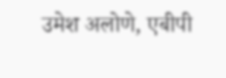उमेश अलोणे, एबीपी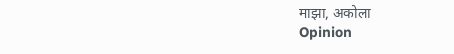माझा, अकोला
Opinion